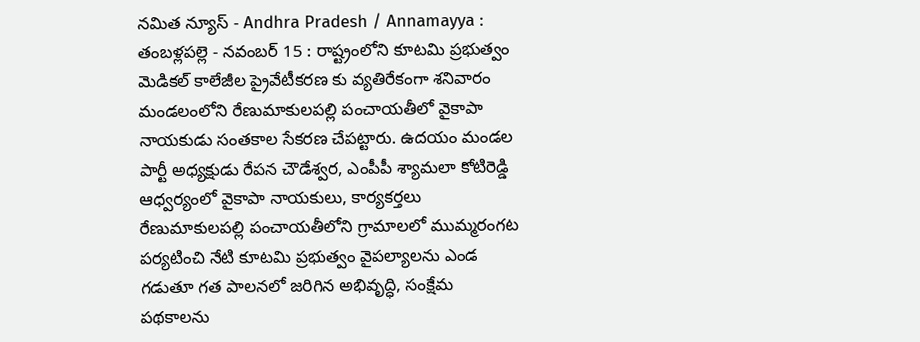నమిత న్యూస్ - Andhra Pradesh / Annamayya : తంబళ్లపల్లె - నవంబర్ 15 : రాష్ట్రంలోని కూటమి ప్రభుత్వం మెడికల్ కాలేజీల ప్రైవేటీకరణ కు వ్యతిరేకంగా శనివారం మండలంలోని రేణుమాకులపల్లి పంచాయతీలో వైకాపా నాయకుడు సంతకాల సేకరణ చేపట్టారు. ఉదయం మండల పార్టీ అధ్యక్షుడు రేపన చౌడేశ్వర, ఎంపీపీ శ్యామలా కోటిరెడ్డి ఆధ్వర్యంలో వైకాపా నాయకులు, కార్యకర్తలు రేణుమాకులపల్లి పంచాయతీలోని గ్రామాలలో ముమ్మరంగట పర్యటించి నేటి కూటమి ప్రభుత్వం వైపల్యాలను ఎండ గడుతూ గత పాలనలో జరిగిన అభివృద్ధి, సంక్షేమ పథకాలను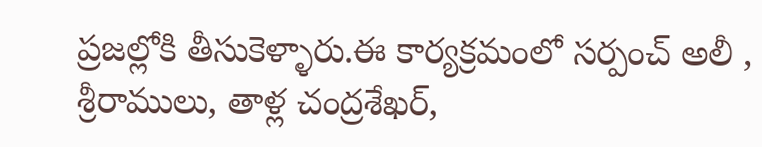ప్రజల్లోకి తీసుకెళ్ళారు.ఈ కార్యక్రమంలో సర్పంచ్ అలీ , శ్రీరాములు, తాళ్ల చంద్రశేఖర్,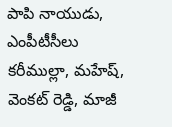పాపి నాయుడు, ఎంపీటీసీలు కరీముల్లా, మహేష్, వెంకట్ రెడ్డి, మాజీ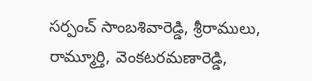సర్పంచ్ సాంబశివారెడ్డి, శ్రీరాములు, రామ్మూర్తి, వెంకటరమణారెడ్డి,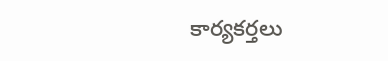కార్యకర్తలు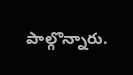పాల్గొన్నారు.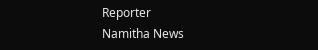Reporter
Namitha News